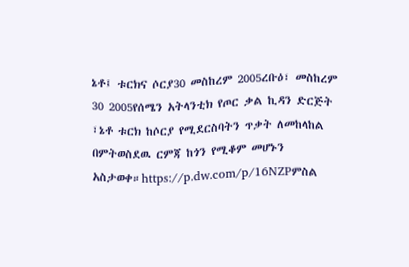ኔቶ፤ ቱርክና ሶርያ30 መስከረም 2005ረቡዕ፣ መስከረም 30 2005የሰሜን አትላንቲክ የጦር ቃል ኪዳን ድርጅት ፣ኔቶ ቱርክ ከሶርያ የሚደርስባትን ጥቃት ለመከላከል በምትወስደዉ ርምጃ ከጎን የሚቆም መሆኑን አስታወቀ።https://p.dw.com/p/16NZPምስል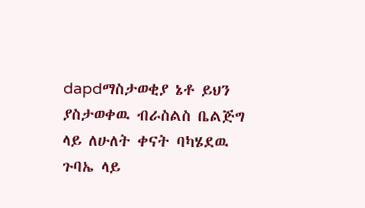dapdማስታወቂያ ኔቶ ይህን ያስታወቀዉ ብራስልስ ቤልጅግ ላይ ለሁለት ቀናት ባካሄደዉ ጉባኤ ላይ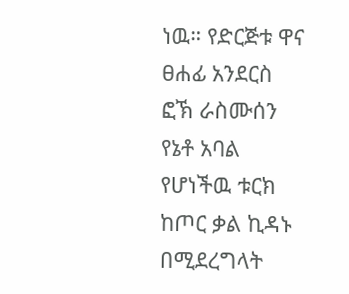ነዉ። የድርጅቱ ዋና ፀሐፊ አንደርስ ፎኽ ራስሙሰን የኔቶ አባል የሆነችዉ ቱርክ ከጦር ቃል ኪዳኑ በሚደረግላት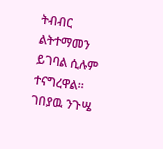ትብብር ልትተማመን ይገባል ሲሉም ተናግረዋል። ገበያዉ ንጉሤ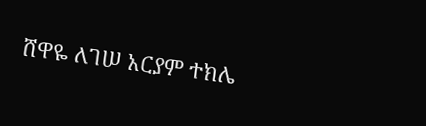ሸዋዬ ለገሠ አርያም ተክሌ